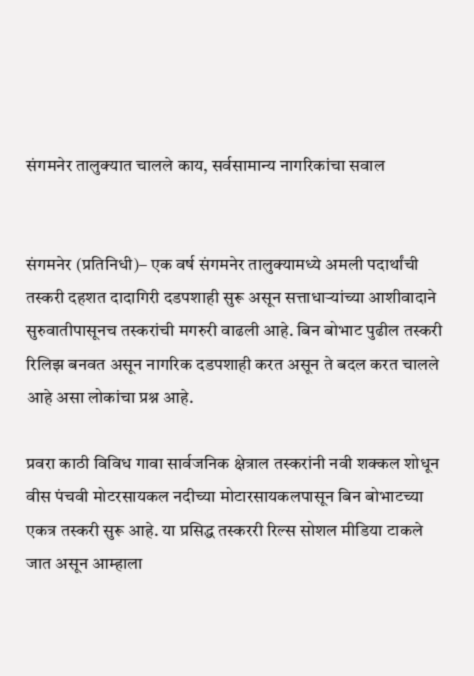संगमनेर तालुक्यात चालले काय, सर्वसामान्य नागरिकांचा सवाल


संगमनेर (प्रतिनिधी)– एक वर्ष संगमनेर तालुक्यामध्ये अमली पदार्थांची तस्करी दहशत दादागिरी दडपशाही सुरू असून सत्ताधाऱ्यांच्या आशीवादाने सुरुवातीपासूनच तस्करांची मगरुरी वाढली आहे. बिन बोभाट पुढील तस्करी रिलिझ बनवत असून नागरिक दडपशाही करत असून ते बदल करत चालले आहे असा लोकांचा प्रश्न आहे.

प्रवरा काठी विविध गावा सार्वजनिक क्षेत्राल तस्करांनी नवी शक्कल शोधून वीस पंचवी मोटरसायकल नदीच्या मोटारसायकलपासून बिन बोभाटच्या एकत्र तस्करी सुरू आहे. या प्रसिद्ध तस्कररी रिल्स सोशल मीडिया टाकले जात असून आम्हाला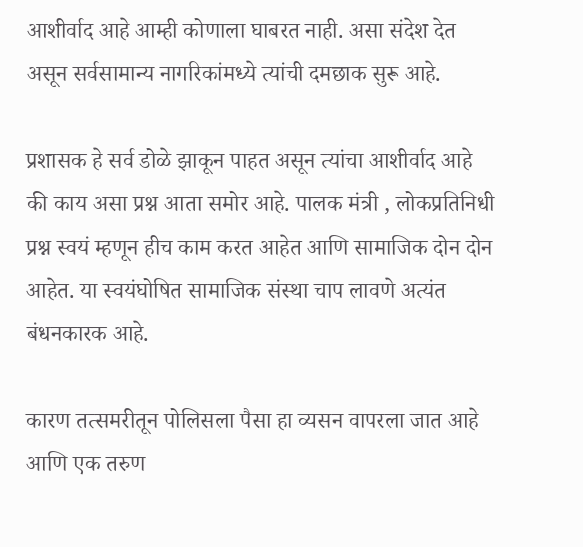आशीर्वाद आहे आम्ही कोणाला घाबरत नाही. असा संदेश देत असून सर्वसामान्य नागरिकांमध्ये त्यांची दमछाक सुरू आहे.

प्रशासक हे सर्व डोळे झाकून पाहत असून त्यांचा आशीर्वाद आहे की काय असा प्रश्न आता समोर आहे. पालक मंत्री , लोकप्रतिनिधी प्रश्न स्वयं म्हणून हीच काम करत आहेत आणि सामाजिक दोन दोन आहेत. या स्वयंघोषित सामाजिक संस्था चाप लावणे अत्यंत बंधनकारक आहे.

कारण तत्समरीतून पोलिसला पैसा हा व्यसन वापरला जात आहे आणि एक तरुण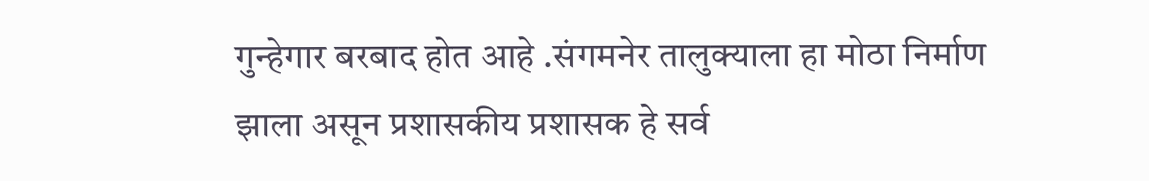गुन्हेगार बरबाद होत आहे .संगमनेर तालुक्याला हा मोठा निर्माण झाला असून प्रशासकीय प्रशासक हे सर्व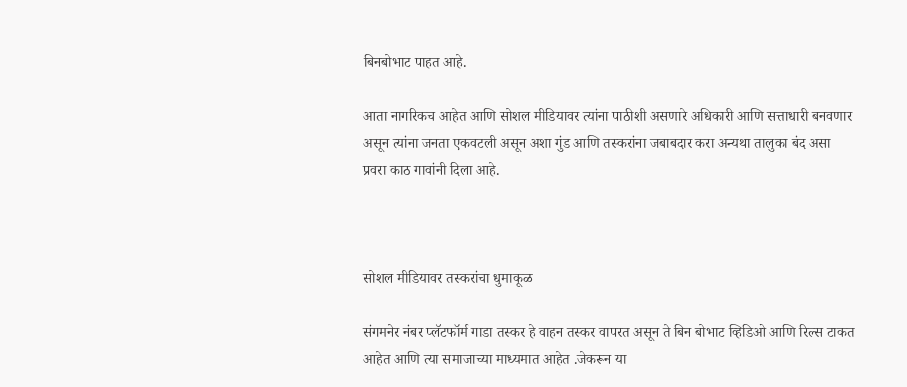बिनबोभाट पाहत आहे.

आता नागरिकच आहेत आणि सोशल मीडियावर त्यांना पाठीशी असणारे अधिकारी आणि सत्ताधारी बनवणार असून त्यांना जनता एकवटली असून अशा गुंड आणि तस्करांना जबाबदार करा अन्यथा तालुका बंद असा प्रवरा काठ गावांनी दिला आहे.



सोशल मीडियावर तस्करांचा धुमाकूळ

संगमनेर नंबर प्लॅटफॉर्म गाडा तस्कर हे वाहन तस्कर वापरत असून ते बिन बोभाट व्हिडिओ आणि रिल्स टाकत आहेत आणि त्या समाजाच्या माध्यमात आहेत .जेकरून या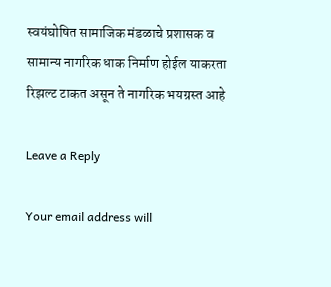स्वयंघोषित सामाजिक मंडळाचे प्रशासक व सामान्य नागरिक धाक निर्माण होईल याकरता रिझल्ट टाकत असून ते नागरिक भयग्रस्त आहे

Leave a Reply

Your email address will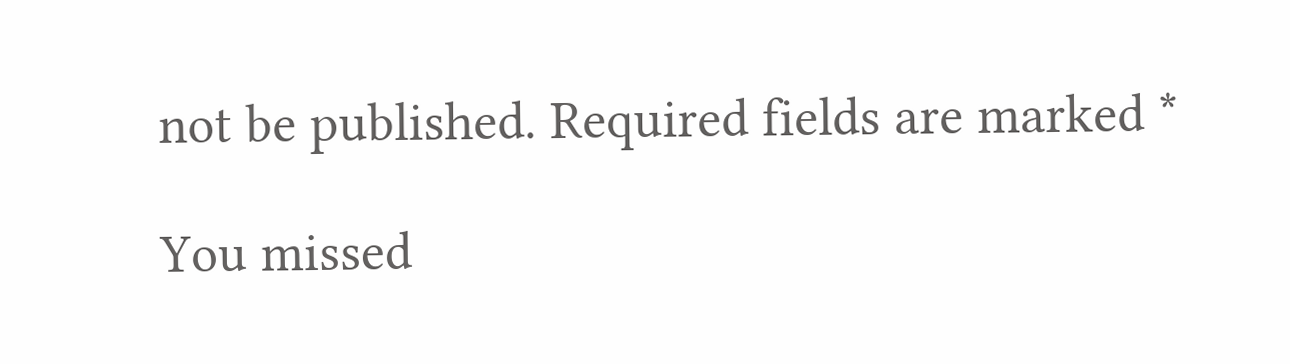not be published. Required fields are marked *

You missed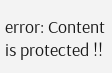error: Content is protected !!